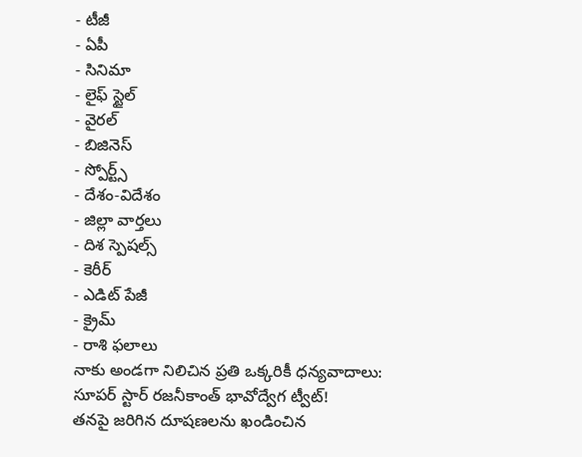- టీజీ
- ఏపీ
- సినిమా
- లైఫ్ స్టైల్
- వైరల్
- బిజినెస్
- స్పోర్ట్స్
- దేశం-విదేశం
- జిల్లా వార్తలు
- దిశ స్పెషల్స్
- కెరీర్
- ఎడిట్ పేజీ
- క్రైమ్
- రాశి ఫలాలు
నాకు అండగా నిలిచిన ప్రతి ఒక్కరికీ ధన్యవాదాలు: సూపర్ స్టార్ రజనీకాంత్ భావోద్వేగ ట్వీట్!
తనపై జరిగిన దూషణలను ఖండించిన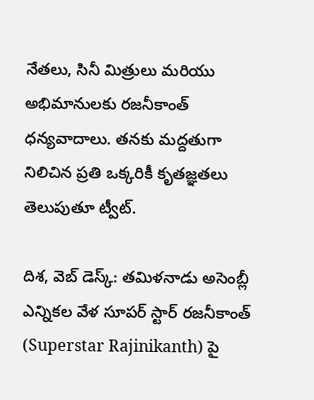నేతలు, సినీ మిత్రులు మరియు అభిమానులకు రజనీకాంత్ ధన్యవాదాలు. తనకు మద్దతుగా నిలిచిన ప్రతి ఒక్కరికీ కృతజ్ఞతలు తెలుపుతూ ట్వీట్.

దిశ, వెబ్ డెస్క్: తమిళనాడు అసెంబ్లీ ఎన్నికల వేళ సూపర్ స్టార్ రజనీకాంత్ (Superstar Rajinikanth) పై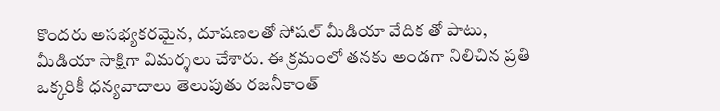కొందరు అసభ్యకరమైన, దూషణలతో సోషల్ మీడియా వేదిక తో పాటు, మీడియా సాక్షిగా విమర్శలు చేశారు. ఈ క్రమంలో తనకు అండగా నిలిచిన ప్రతి ఒక్కరికీ ధన్యవాదాలు తెలుపుతు రజనీకాంత్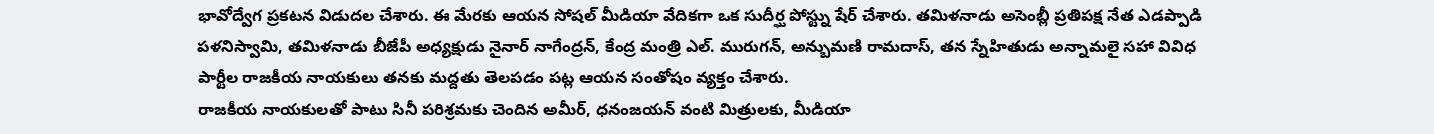భావోద్వేగ ప్రకటన విడుదల చేశారు. ఈ మేరకు ఆయన సోషల్ మీడియా వేదికగా ఒక సుదీర్ఘ పోస్ట్ను షేర్ చేశారు. తమిళనాడు అసెంబ్లీ ప్రతిపక్ష నేత ఎడప్పాడి పళనిస్వామి, తమిళనాడు బీజేపీ అధ్యక్షుడు నైనార్ నాగేంద్రన్, కేంద్ర మంత్రి ఎల్. మురుగన్, అన్బుమణి రామదాస్, తన స్నేహితుడు అన్నామలై సహా వివిధ పార్టీల రాజకీయ నాయకులు తనకు మద్దతు తెలపడం పట్ల ఆయన సంతోషం వ్యక్తం చేశారు.
రాజకీయ నాయకులతో పాటు సినీ పరిశ్రమకు చెందిన అమీర్, ధనంజయన్ వంటి మిత్రులకు, మీడియా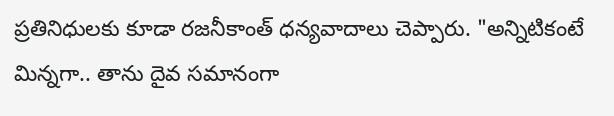ప్రతినిధులకు కూడా రజనీకాంత్ ధన్యవాదాలు చెప్పారు. "అన్నిటికంటే మిన్నగా.. తాను దైవ సమానంగా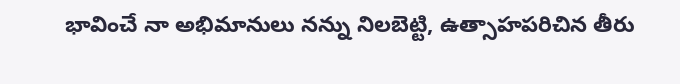భావించే నా అభిమానులు నన్ను నిలబెట్టి, ఉత్సాహపరిచిన తీరు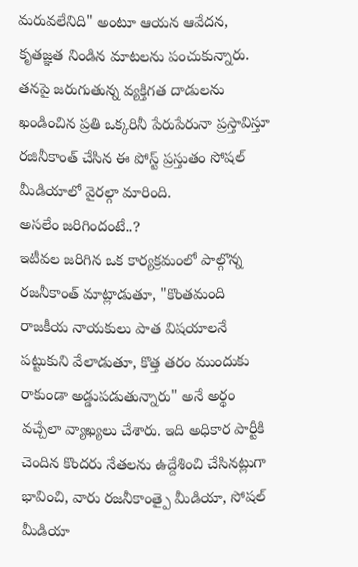మరువలేనిది" అంటూ ఆయన ఆవేదన, కృతజ్ఞత నిండిన మాటలను పంచుకున్నారు. తనపై జరుగుతున్న వ్యక్తిగత దాడులను ఖండించిన ప్రతి ఒక్కరినీ పేరుపేరునా ప్రస్తావిస్తూ రజినీకాంత్ చేసిన ఈ పోస్ట్ ప్రస్తుతం సోషల్ మీడియాలో వైరల్గా మారింది.
అసలేం జరిగిందంటే..?
ఇటీవల జరిగిన ఒక కార్యక్రమంలో పాల్గొన్న రజనీకాంత్ మాట్లాడుతూ, "కొంతమంది రాజకీయ నాయకులు పాత విషయాలనే పట్టుకుని వేలాడుతూ, కొత్త తరం ముందుకు రాకుండా అడ్డుపడుతున్నారు" అనే అర్థం వచ్చేలా వ్యాఖ్యలు చేశారు. ఇది అధికార పార్టీకి చెందిన కొందరు నేతలను ఉద్దేశించి చేసినట్లుగా భావించి, వారు రజనీకాంత్పై మీడియా, సోషల్ మీడియా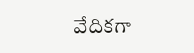వేదికగా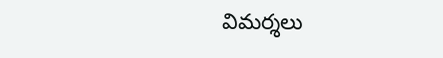విమర్శలు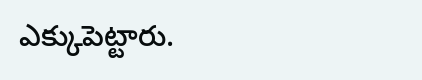ఎక్కుపెట్టారు.